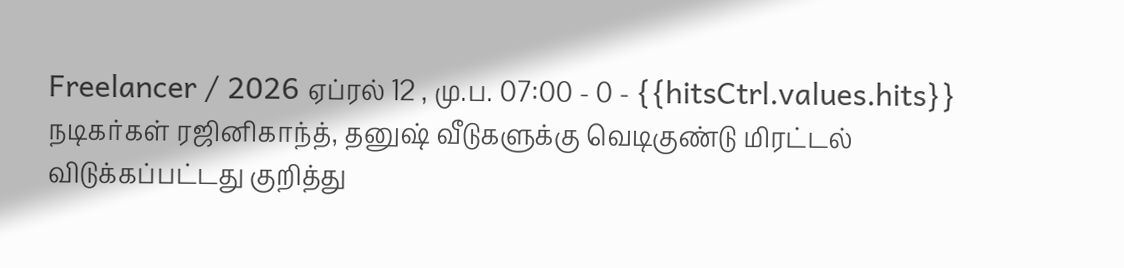Freelancer / 2026 ஏப்ரல் 12 , மு.ப. 07:00 - 0 - {{hitsCtrl.values.hits}}
நடிகர்கள் ரஜினிகாந்த், தனுஷ் வீடுகளுக்கு வெடிகுண்டு மிரட்டல் விடுக்கப்பட்டது குறித்து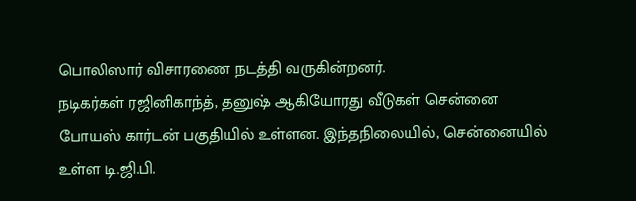பொலிஸார் விசாரணை நடத்தி வருகின்றனர்.
நடிகர்கள் ரஜினிகாந்த், தனுஷ் ஆகியோரது வீடுகள் சென்னை போயஸ் கார்டன் பகுதியில் உள்ளன. இந்தநிலையில், சென்னையில் உள்ள டி.ஜி.பி.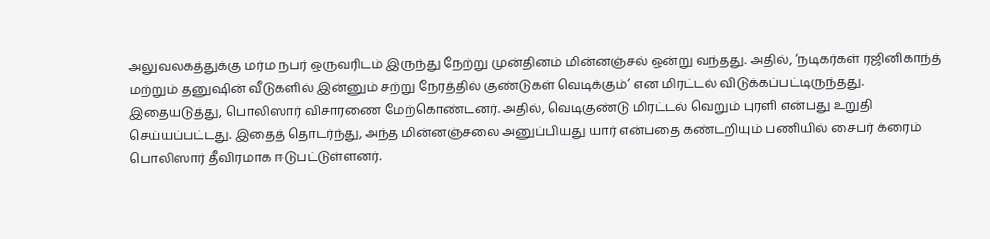அலுவலகத்துக்கு மர்ம நபர் ஒருவரிடம் இருந்து நேற்று முன்தினம் மின்னஞ்சல் ஒன்று வந்தது. அதில், ‘நடிகர்கள் ரஜினிகாந்த் மற்றும் தனுஷின் வீடுகளில் இன்னும் சற்று நேரத்தில் குண்டுகள் வெடிக்கும்’ என மிரட்டல் விடுக்கப்பட்டிருந்தது.
இதையடுத்து, பொலிஸார் விசாரணை மேற்கொண்டனர். அதில், வெடிகுண்டு மிரட்டல் வெறும் புரளி என்பது உறுதி செய்யப்பட்டது. இதைத் தொடர்ந்து, அந்த மின்னஞ்சலை அனுப்பியது யார் என்பதை கண்டறியும் பணியில் சைபர் க்ரைம் பொலிஸார் தீவிரமாக ஈடுபட்டுள்ளனர்.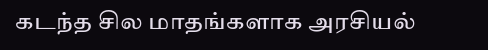கடந்த சில மாதங்களாக அரசியல்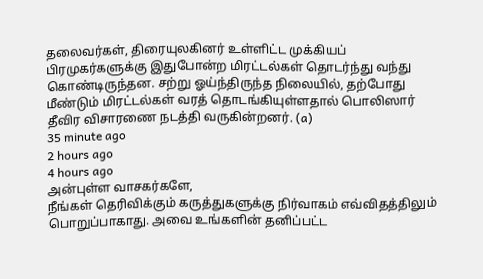தலைவர்கள், திரையுலகினர் உள்ளிட்ட முக்கியப் பிரமுகர்களுக்கு இதுபோன்ற மிரட்டல்கள் தொடர்ந்து வந்து கொண்டிருந்தன. சற்று ஓய்ந்திருந்த நிலையில், தற்போது மீண்டும் மிரட்டல்கள் வரத் தொடங்கியுள்ளதால் பொலிஸார் தீவிர விசாரணை நடத்தி வருகின்றனர். (a)
35 minute ago
2 hours ago
4 hours ago
அன்புள்ள வாசகர்களே,
நீங்கள் தெரிவிக்கும் கருத்துகளுக்கு நிர்வாகம் எவ்விதத்திலும் பொறுப்பாகாது. அவை உங்களின் தனிப்பட்ட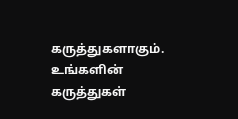கருத்துகளாகும். உங்களின் கருத்துகள்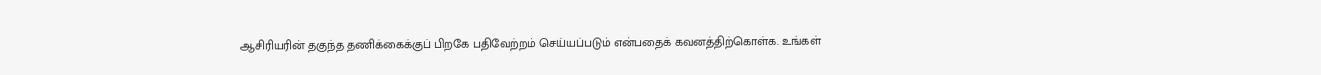ஆசிரியரின் தகுந்த தணிக்கைக்குப் பிறகே பதிவேற்றம் செய்யப்படும் என்பதைக் கவனத்திற்கொள்க. உங்கள்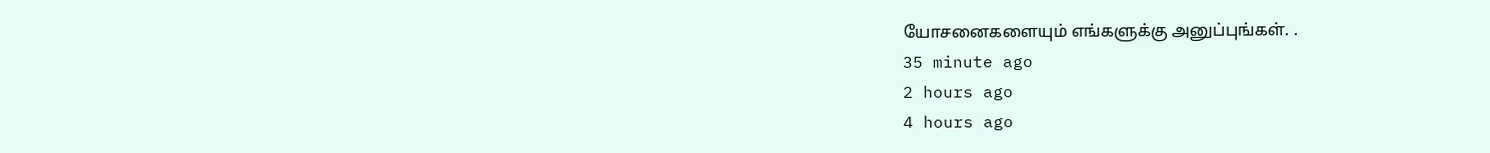யோசனைகளையும் எங்களுக்கு அனுப்புங்கள். .
35 minute ago
2 hours ago
4 hours ago